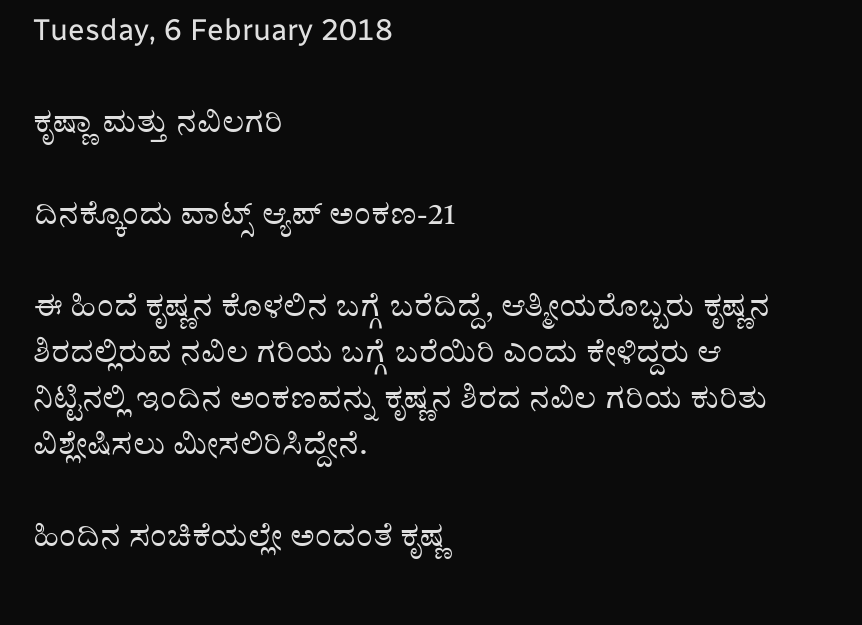Tuesday, 6 February 2018

ಕೃಷ್ಣಾ ಮತ್ತು ನವಿಲಗರಿ

ದಿನಕ್ಕೊಂದು ವಾಟ್ಸ್ ಆ್ಯಪ್ ಅಂಕಣ-21

ಈ ಹಿಂದೆ ಕೃಷ್ಣನ ಕೊಳಲಿನ ಬಗ್ಗೆ ಬರೆದಿದ್ದೆ, ಆತ್ಮೀಯರೊಬ್ಬರು ಕೃಷ್ಣನ ಶಿರದಲ್ಲಿರುವ ನವಿಲ ಗರಿಯ ಬಗ್ಗೆ ಬರೆಯಿರಿ ಎಂದು ಕೇಳಿದ್ದರು ಆ ನಿಟ್ಟಿನಲ್ಲಿ ಇಂದಿನ ಅಂಕಣವನ್ನು ಕೃಷ್ಣನ ಶಿರದ ನವಿಲ ಗರಿಯ ಕುರಿತು ವಿಶ್ಲೇಷಿಸಲು ಮೀಸಲಿರಿಸಿದ್ದೇನೆ.

ಹಿಂದಿನ ಸಂಚಿಕೆಯಲ್ಲೇ ಅಂದಂತೆ ಕೃಷ್ಣ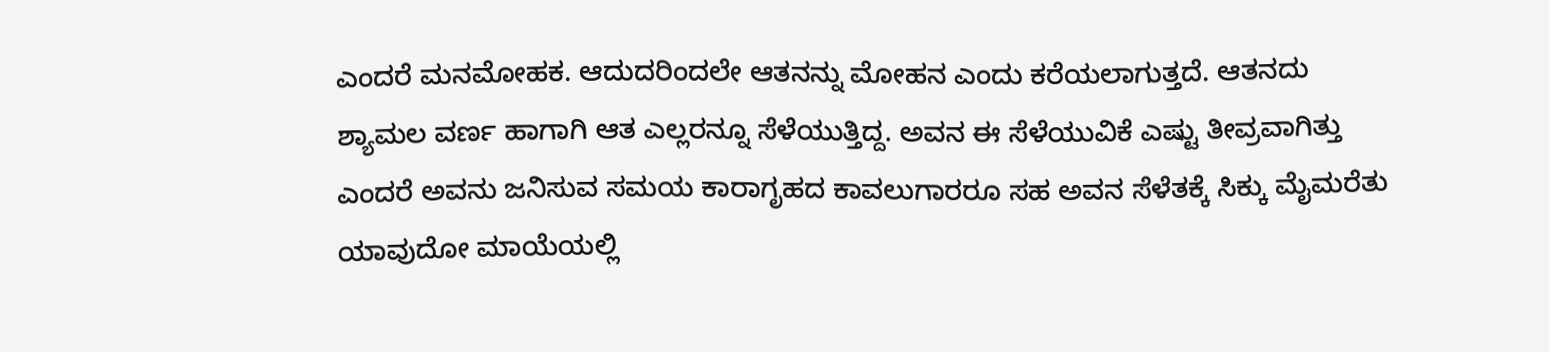ಎಂದರೆ ಮನಮೋಹಕ. ಆದುದರಿಂದಲೇ ಆತನನ್ನು ಮೋಹನ ಎಂದು ಕರೆಯಲಾಗುತ್ತದೆ. ಆತನದು  ಶ್ಯಾಮಲ ವರ್ಣ ಹಾಗಾಗಿ ಆತ ಎಲ್ಲರನ್ನೂ ಸೆಳೆಯುತ್ತಿದ್ದ. ಅವನ ಈ ಸೆಳೆಯುವಿಕೆ ಎಷ್ಟು ತೀವ್ರವಾಗಿತ್ತು ಎಂದರೆ ಅವನು ಜನಿಸುವ ಸಮಯ ಕಾರಾಗೃಹದ ಕಾವಲುಗಾರರೂ ಸಹ ಅವನ ಸೆಳೆತಕ್ಕೆ ಸಿಕ್ಕು ಮೈಮರೆತು ಯಾವುದೋ ಮಾಯೆಯಲ್ಲಿ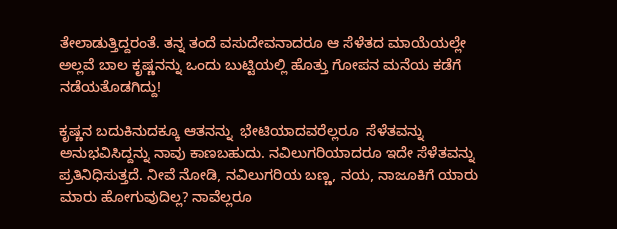ತೇಲಾಡುತ್ತಿದ್ದರಂತೆ. ತನ್ನ ತಂದೆ ವಸುದೇವನಾದರೂ ಆ ಸೆಳೆತದ ಮಾಯೆಯಲ್ಲೇ ಅಲ್ಲವೆ ಬಾಲ ಕೃಷ್ಣನನ್ನು ಒಂದು ಬುಟ್ಟಿಯಲ್ಲಿ ಹೊತ್ತು ಗೋಪನ ಮನೆಯ ಕಡೆಗೆ ನಡೆಯತೊಡಗಿದ್ದು!

ಕೃಷ್ಣನ ಬದುಕಿನುದಕ್ಕೂ ಆತನನ್ನು  ಭೇಟಿಯಾದವರೆಲ್ಲರೂ  ಸೆಳೆತವನ್ನು ಅನುಭವಿಸಿದ್ದನ್ನು ನಾವು ಕಾಣಬಹುದು. ನವಿಲುಗರಿಯಾದರೂ ಇದೇ ಸೆಳೆತವನ್ನು ಪ್ರತಿನಿಧಿಸುತ್ತದೆ. ನೀವೆ ನೋಡಿ, ನವಿಲುಗರಿಯ ಬಣ್ಣ, ನಯ, ನಾಜೂಕಿಗೆ ಯಾರು ಮಾರು ಹೋಗುವುದಿಲ್ಲ? ನಾವೆಲ್ಲರೂ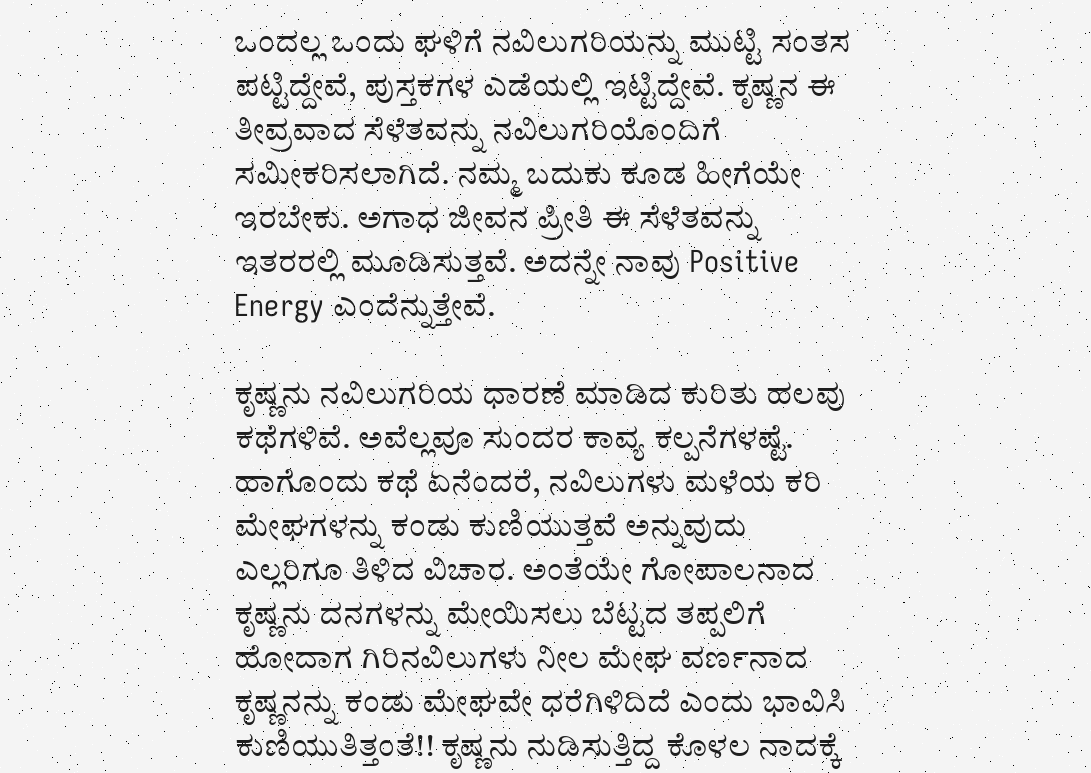ಒಂದಲ್ಲ ಒಂದು ಘಳಿಗೆ ನವಿಲುಗರಿಯನ್ನು ಮುಟ್ಟಿ ಸಂತಸ ಪಟ್ಟಿದ್ದೇವೆ, ಪುಸ್ತಕಗಳ ಎಡೆಯಲ್ಲಿ ಇಟ್ಟಿದ್ದೇವೆ. ಕೃಷ್ಣನ ಈ ತೀವ್ರವಾದ ಸೆಳೆತವನ್ನು ನವಿಲುಗರಿಯೊಂದಿಗೆ ಸಮೀಕರಿಸಲಾಗಿದೆ. ನಮ್ಮ ಬದುಕು ಕೂಡ ಹೀಗೆಯೇ ಇರಬೇಕು. ಅಗಾಧ ಜೀವನ ಪ್ರೀತಿ ಈ ಸೆಳೆತವನ್ನು ಇತರರಲ್ಲಿ ಮೂಡಿಸುತ್ತವೆ. ಅದನ್ನೇ ನಾವು Positive Energy ಎಂದೆನ್ನುತ್ತೇವೆ.

ಕೃಷ್ಣನು ನವಿಲುಗರಿಯ ಧಾರಣೆ ಮಾಡಿದ ಕುರಿತು ಹಲವು ಕಥೆಗಳಿವೆ. ಅವೆಲ್ಲವೂ ಸುಂದರ ಕಾವ್ಯ ಕಲ್ಪನೆಗಳಷ್ಟೆ. ಹಾಗೊಂದು ಕಥೆ ಏನೆಂದರೆ, ನವಿಲುಗಳು ಮಳೆಯ ಕರಿ ಮೇಘಗಳನ್ನು ಕಂಡು ಕುಣಿಯುತ್ತವೆ ಅನ್ನುವುದು ಎಲ್ಲರಿಗೂ ತಿಳಿದ ವಿಚಾರ. ಅಂತೆಯೇ ಗೋಪಾಲನಾದ ಕೃಷ್ಣನು ದನಗಳನ್ನು ಮೇಯಿಸಲು ಬೆಟ್ಟದ ತಪ್ಪಲಿಗೆ ಹೋದಾಗ ಗಿರಿನವಿಲುಗಳು ನೀಲ ಮೇಘ ವರ್ಣನಾದ ಕೃಷ್ಣನನ್ನು ಕಂಡು ಮೇಘವೇ ಧರೆಗಿಳಿದಿದೆ ಎಂದು ಭಾವಿಸಿ ಕುಣಿಯುತಿತ್ತಂತೆ!! ಕೃಷ್ಣನು ನುಡಿಸುತ್ತಿದ್ದ ಕೊಳಲ ನಾದಕ್ಕೆ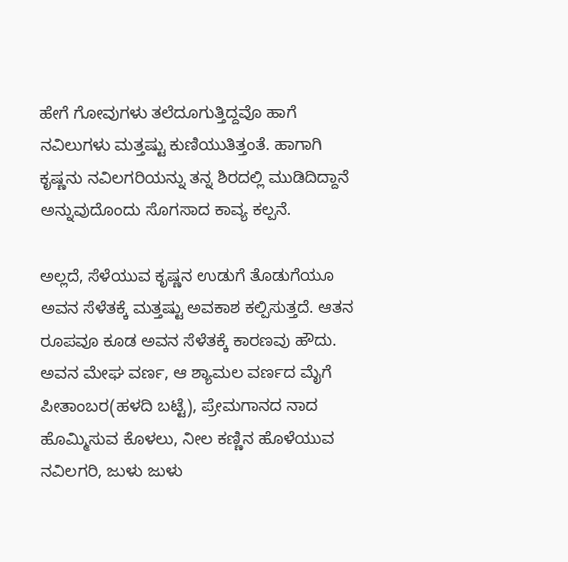ಹೇಗೆ ಗೋವುಗಳು ತಲೆದೂಗುತ್ತಿದ್ದವೊ ಹಾಗೆ ನವಿಲುಗಳು ಮತ್ತಷ್ಟು ಕುಣಿಯುತಿತ್ತಂತೆ. ಹಾಗಾಗಿ ಕೃಷ್ಣನು ನವಿಲಗರಿಯನ್ನು ತನ್ನ ಶಿರದಲ್ಲಿ ಮುಡಿದಿದ್ದಾನೆ ಅನ್ನುವುದೊಂದು ಸೊಗಸಾದ ಕಾವ್ಯ ಕಲ್ಪನೆ.

ಅಲ್ಲದೆ, ಸೆಳೆಯುವ ಕೃಷ್ಣನ ಉಡುಗೆ ತೊಡುಗೆಯೂ ಅವನ ಸೆಳೆತಕ್ಕೆ ಮತ್ತಷ್ಟು ಅವಕಾಶ ಕಲ್ಪಿಸುತ್ತದೆ. ಆತನ ರೂಪವೂ ಕೂಡ ಅವನ ಸೆಳೆತಕ್ಕೆ ಕಾರಣವು ಹೌದು. ಅವನ ಮೇಘ ವರ್ಣ, ಆ ಶ್ಯಾಮಲ ವರ್ಣದ ಮೈಗೆ ಪೀತಾಂಬರ(ಹಳದಿ ಬಟ್ಟೆ), ಪ್ರೇಮಗಾನದ ನಾದ ಹೊಮ್ಮಿಸುವ ಕೊಳಲು, ನೀಲ ಕಣ್ಣಿನ ಹೊಳೆಯುವ ನವಿಲಗರಿ, ಜುಳು ಜುಳು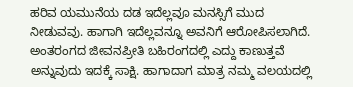ಹರಿವ ಯಮುನೆಯ ದಡ ಇದೆಲ್ಲವೂ ಮನಸ್ಸಿಗೆ ಮುದ ನೀಡುವವು. ಹಾಗಾಗಿ ಇದೆಲ್ಲವನ್ನೂ ಅವನಿಗೆ ಆರೋಪಿಸಲಾಗಿದೆ. ಅಂತರಂಗದ ಜೀವನಪ್ರೀತಿ ಬಹಿರಂಗದಲ್ಲಿ ಎದ್ದು ಕಾಣುತ್ತವೆ ಅನ್ನುವುದು ಇದಕ್ಕೆ ಸಾಕ್ಷಿ. ಹಾಗಾದಾಗ ಮಾತ್ರ ನಮ್ಮ ವಲಯದಲ್ಲಿ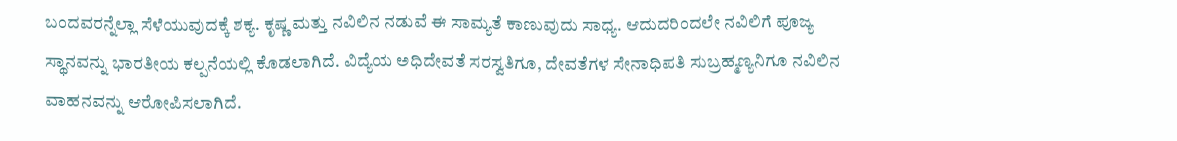ಬಂದವರನ್ನೆಲ್ಲಾ ಸೆಳೆಯುವುದಕ್ಕೆ ಶಕ್ಯ. ಕೃಷ್ಣ ಮತ್ತು ನವಿಲಿನ ನಡುವೆ ಈ ಸಾಮ್ಯತೆ ಕಾಣುವುದು ಸಾಧ್ಯ. ಆದುದರಿಂದಲೇ ನವಿಲಿಗೆ ಪೂಜ್ಯ ಸ್ಥಾನವನ್ನು ಭಾರತೀಯ ಕಲ್ಪನೆಯಲ್ಲಿ ಕೊಡಲಾಗಿದೆ. ವಿದ್ಯೆಯ ಅಧಿದೇವತೆ ಸರಸ್ವತಿಗೂ, ದೇವತೆಗಳ ಸೇನಾಧಿಪತಿ ಸುಬ್ರಹ್ಮಣ್ಯನಿಗೂ ನವಿಲಿನ ವಾಹನವನ್ನು ಆರೋಪಿಸಲಾಗಿದೆ.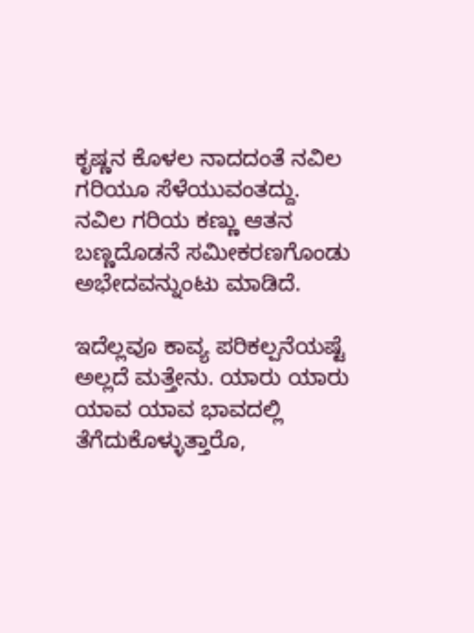ಕೃಷ್ಣನ ಕೊಳಲ ನಾದದಂತೆ ನವಿಲ ಗರಿಯೂ ಸೆಳೆಯುವಂತದ್ದು. ನವಿಲ ಗರಿಯ ಕಣ್ಣು ಆತನ ಬಣ್ಣದೊಡನೆ ಸಮೀಕರಣಗೊಂಡು ಅಭೇದವನ್ನುಂಟು ಮಾಡಿದೆ.

ಇದೆಲ್ಲವೂ ಕಾವ್ಯ ಪರಿಕಲ್ಪನೆಯಷ್ಟೆ ಅಲ್ಲದೆ ಮತ್ತೇನು. ಯಾರು ಯಾರು ಯಾವ ಯಾವ ಭಾವದಲ್ಲಿ ತೆಗೆದುಕೊಳ್ಳುತ್ತಾರೊ,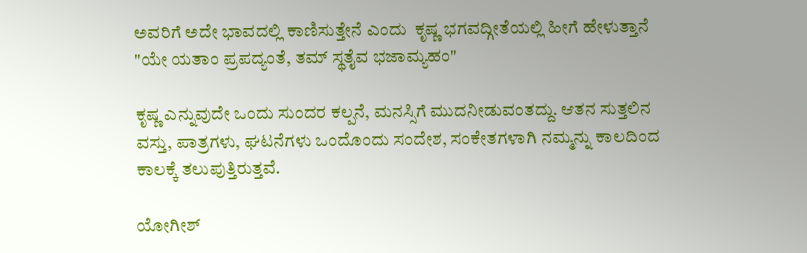ಅವರಿಗೆ ಅದೇ ಭಾವದಲ್ಲಿ ಕಾಣಿಸುತ್ತೇನೆ ಎಂದು  ಕೃಷ್ಣ ಭಗವದ್ಗೀತೆಯಲ್ಲಿ ಹೀಗೆ ಹೇಳುತ್ತಾನೆ "ಯೇ ಯತಾಂ ಪ್ರಪದ್ಯಂತೆ, ತಮ್ ಸ್ಥತೈವ ಭಜಾಮ್ಯಹಂ"

ಕೃಷ್ಣ ಎನ್ನುವುದೇ ಒಂದು ಸುಂದರ ಕಲ್ಪನೆ, ಮನಸ್ಸಿಗೆ ಮುದನೀಡುವಂತದ್ದು. ಆತನ ಸುತ್ತಲಿನ ವಸ್ತು, ಪಾತ್ರಗಳು, ಘಟನೆಗಳು ಒಂದೊಂದು ಸಂದೇಶ, ಸಂಕೇತಗಳಾಗಿ ನಮ್ಮನ್ನು ಕಾಲದಿಂದ ಕಾಲಕ್ಕೆ ತಲುಪುತ್ತಿರುತ್ತವೆ.

ಯೋಗೀಶ್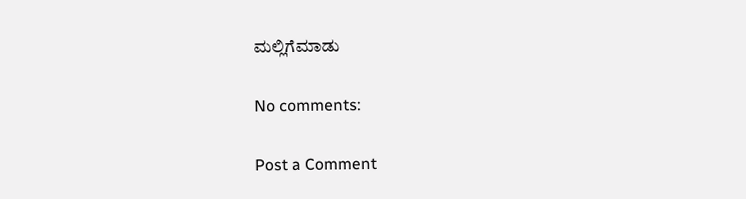ಮಲ್ಲಿಗೆಮಾಡು

No comments:

Post a Comment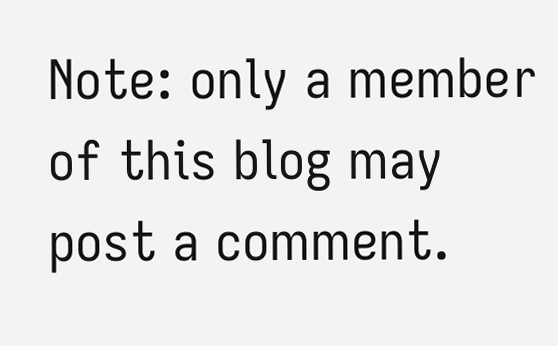Note: only a member of this blog may post a comment.